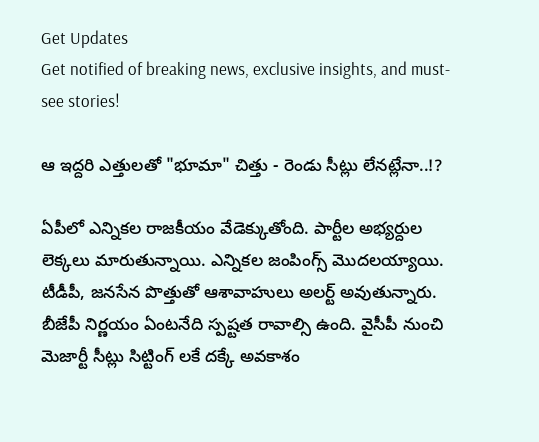Get Updates
Get notified of breaking news, exclusive insights, and must-see stories!

ఆ ఇద్దరి ఎత్తులతో "భూమా" చిత్తు - రెండు సీట్లు లేనట్లేనా..!?

ఏపీలో ఎన్నికల రాజకీయం వేడెక్కుతోంది. పార్టీల అభ్యర్దుల లెక్కలు మారుతున్నాయి. ఎన్నికల జంపింగ్స్ మొదలయ్యాయి. టీడీపీ, జనసేన పొత్తుతో ఆశావాహులు అలర్ట్ అవుతున్నారు. బీజేపీ నిర్ణయం ఏంటనేది స్పష్టత రావాల్సి ఉంది. వైసీపీ నుంచి మెజార్టీ సీట్లు సిట్టింగ్ లకే దక్కే అవకాశం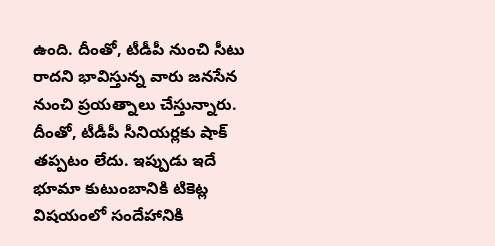ఉంది. దీంతో, టీడీపీ నుంచి సీటు రాదని భావిస్తున్న వారు జనసేన నుంచి ప్రయత్నాలు చేస్తున్నారు. దీంతో, టీడీపీ సీనియర్లకు షాక్ తప్పటం లేదు. ఇప్పుడు ఇదే భూమా కుటుంబానికి టికెట్ల విషయంలో సందేహానికి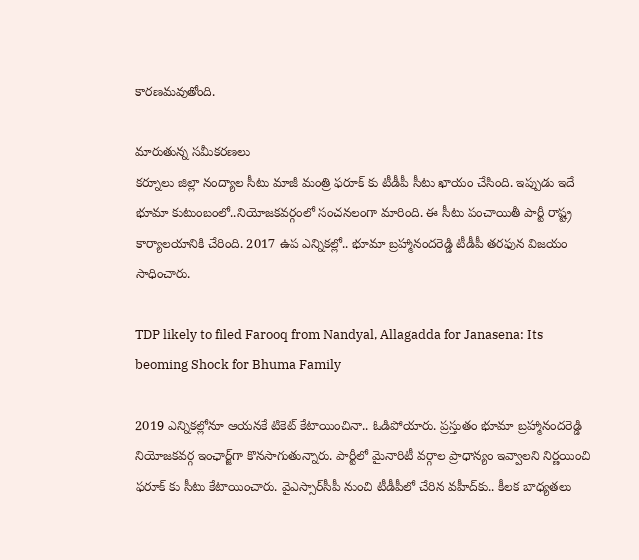కారణమవుతోంది.

మారుతున్న సమీకరణలు
కర్నూలు జిల్లా నంద్యాల సీటు మాజీ మంత్రి ఫరూక్ కు టీడీపీ సీటు ఖాయం చేసింది. ఇప్పుడు ఇదే భూమా కుటుంబంలో..నియోజకవర్గంలో సంచనలంగా మారింది. ఈ సీటు పంచాయితీ పార్టీ రాష్ట్ర కార్యాలయానికి చేరింది. 2017 ఉప ఎన్నికల్లో.. భూమా బ్రహ్మానందరెడ్డి టీడీపీ తరఫున విజయం సాధించారు.

TDP likely to filed Farooq from Nandyal, Allagadda for Janasena: Its beoming Shock for Bhuma Family

2019 ఎన్నికల్లోనూ ఆయనకే టికెట్‌ కేటాయించినా.. ఓడిపోయారు. ప్రస్తుతం భూమా బ్రహ్మానందరెడ్డి నియోజకవర్గ ఇంఛార్జ్‌గా కొనసాగుతున్నారు. పార్టీలో మైనారిటీ వర్గాల ప్రాధాన్యం ఇవ్వాలని నిర్ణయించి ఫరూక్ కు సీటు కేటాయించారు. వైఎస్సార్‌సీపీ నుంచి టీడీపీలో చేరిన వహీద్‌కు.. కీలక బాధ్యతలు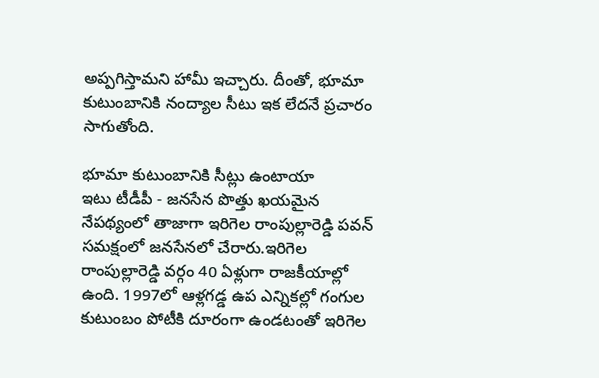అప్పగిస్తామని హామీ ఇచ్చారు. దీంతో, భూమా కుటుంబానికి నంద్యాల సీటు ఇక లేదనే ప్రచారం సాగుతోంది.

భూమా కుటుంబానికి సీట్లు ఉంటాయా
ఇటు టీడీపీ - జనసేన పొత్తు ఖయమైన నేపథ్యంలో తాజాగా ఇరిగెల రాంపుల్లారెడ్డి పవన్ సమక్షంలో జనసేనలో చేరారు.ఇరిగెల రాంపుల్లారెడ్డి వర్గం 40 ఏళ్లుగా రాజకీయాల్లో ఉంది. 1997లో ఆళ్లగడ్డ ఉప ఎన్నికల్లో గంగుల కుటుంబం పోటీకి దూరంగా ఉండటంతో ఇరిగెల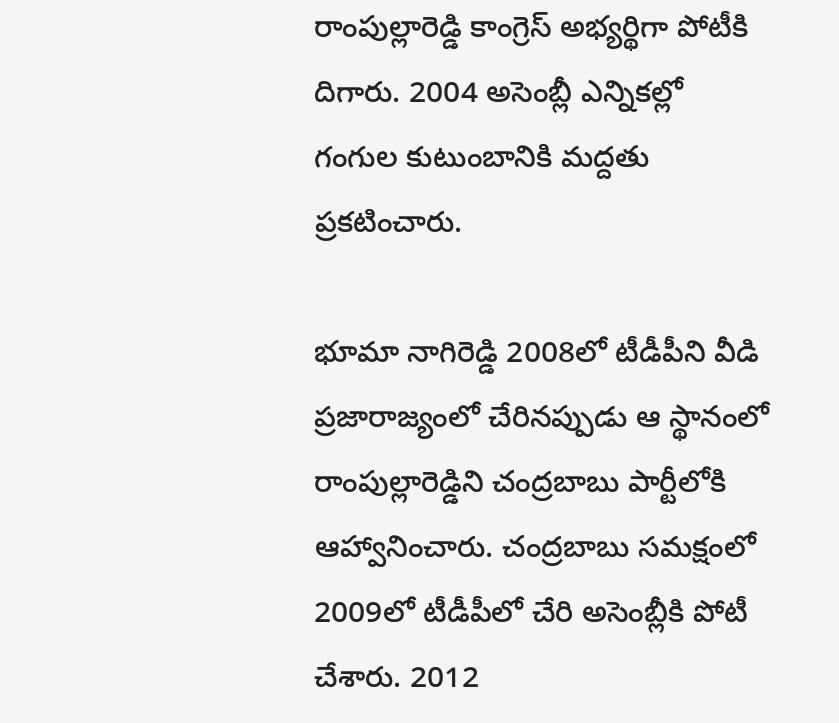రాంపుల్లారెడ్డి కాంగ్రెస్‌ అభ్యర్థిగా పోటీకి దిగారు. 2004 అసెంబ్లీ ఎన్నికల్లో గంగుల కుటుంబానికి మద్దతు ప్రకటించారు.

భూమా నాగిరెడ్డి 2008లో టీడీపీని వీడి ప్రజారాజ్యంలో చేరినప్పుడు ఆ స్థానంలో రాంపుల్లారెడ్డిని చంద్రబాబు పార్టీలోకి ఆహ్వానించారు. చంద్రబాబు సమక్షంలో 2009లో టీడీపీలో చేరి అసెంబ్లీకి పోటీ చేశారు. 2012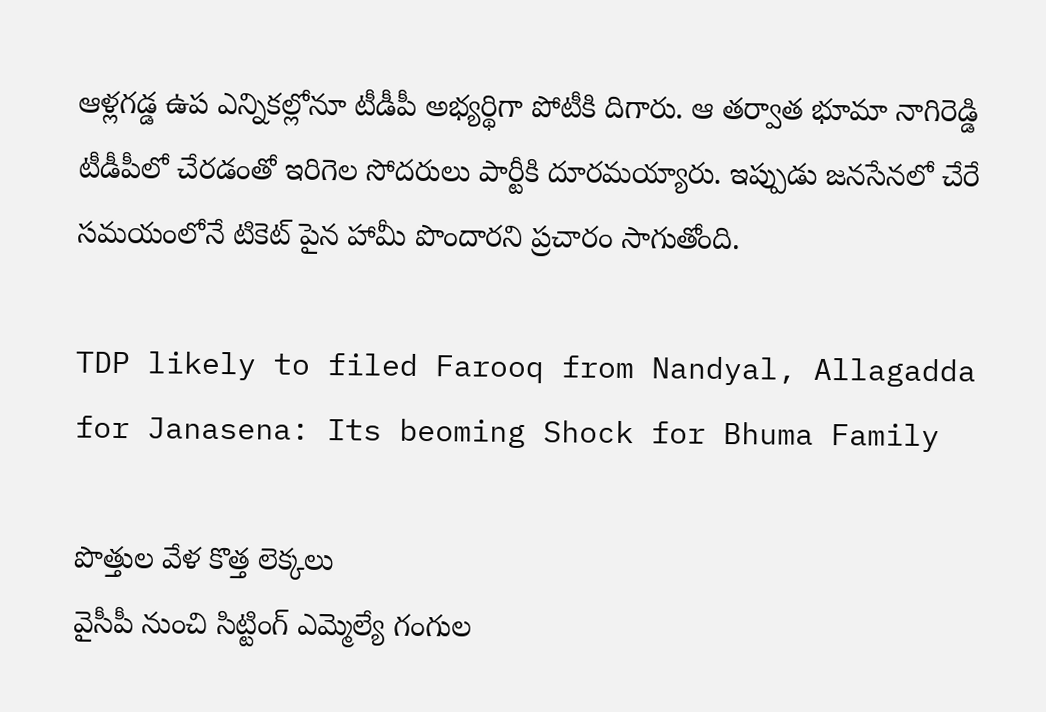ఆళ్లగడ్డ ఉప ఎన్నికల్లోనూ టీడీపీ అభ్యర్థిగా పోటీకి దిగారు. ఆ తర్వాత భూమా నాగిరెడ్డి టీడీపీలో చేరడంతో ఇరిగెల సోదరులు పార్టీకి దూరమయ్యారు. ఇప్పుడు జనసేనలో చేరే సమయంలోనే టికెట్ పైన హామీ పొందారని ప్రచారం సాగుతోంది.

TDP likely to filed Farooq from Nandyal, Allagadda for Janasena: Its beoming Shock for Bhuma Family

పొత్తుల వేళ కొత్త లెక్కలు
వైసీపీ నుంచి సిట్టింగ్ ఎమ్మెల్యే గంగుల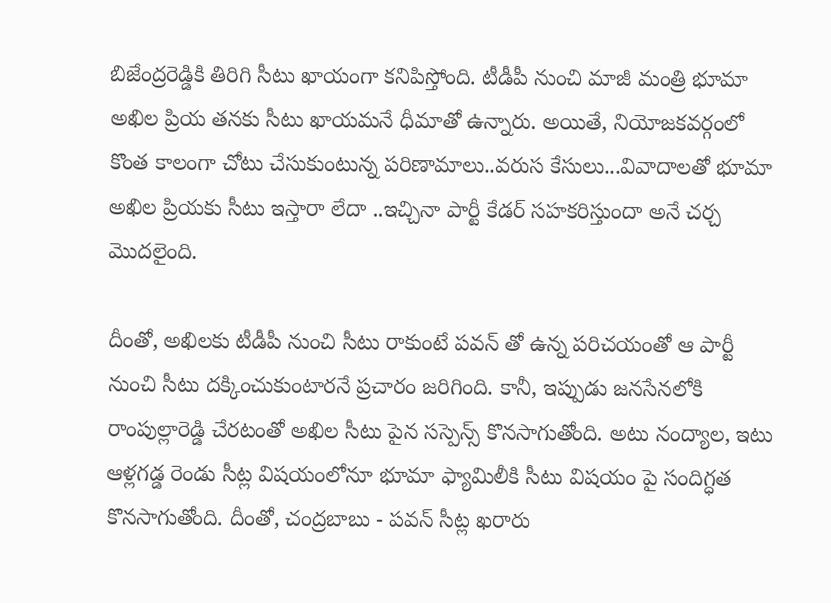బిజేంద్రరెడ్డికి తిరిగి సీటు ఖాయంగా కనిపిస్తోంది. టీడీపీ నుంచి మాజీ మంత్రి భూమా అఖిల ప్రియ తనకు సీటు ఖాయమనే ధీమాతో ఉన్నారు. అయితే, నియోజకవర్గంలో కొంత కాలంగా చోటు చేసుకుంటున్న పరిణామాలు..వరుస కేసులు...వివాదాలతో భూమా అఖిల ప్రియకు సీటు ఇస్తారా లేదా ..ఇచ్చినా పార్టీ కేడర్ సహకరిస్తుందా అనే చర్చ మొదలైంది.

దీంతో, అఖిలకు టీడీపీ నుంచి సీటు రాకుంటే పవన్ తో ఉన్న పరిచయంతో ఆ పార్టీ నుంచి సీటు దక్కించుకుంటారనే ప్రచారం జరిగింది. కానీ, ఇప్పుడు జనసేనలోకి రాంపుల్లారెడ్డి చేరటంతో అఖిల సీటు పైన సస్పెన్స్ కొనసాగుతోంది. అటు నంద్యాల, ఇటు ఆళ్లగడ్డ రెండు సీట్ల విషయంలోనూ భూమా ఫ్యామిలీకి సీటు విషయం పై సందిగ్ధత కొనసాగుతోంది. దీంతో, చంద్రబాబు - పవన్ సీట్ల ఖరారు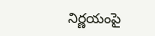నిర్ణయంపై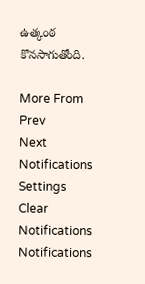ఉత్కంఠ కొనసాగుతోంది.

More From
Prev
Next
Notifications
Settings
Clear Notifications
Notifications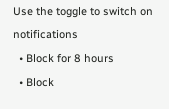Use the toggle to switch on notifications
  • Block for 8 hours
  • Block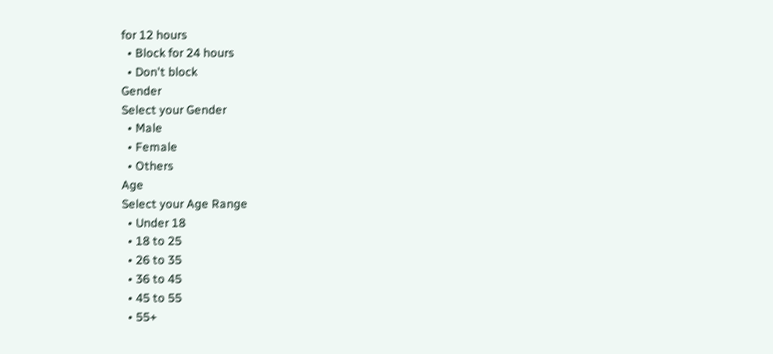for 12 hours
  • Block for 24 hours
  • Don't block
Gender
Select your Gender
  • Male
  • Female
  • Others
Age
Select your Age Range
  • Under 18
  • 18 to 25
  • 26 to 35
  • 36 to 45
  • 45 to 55
  • 55+